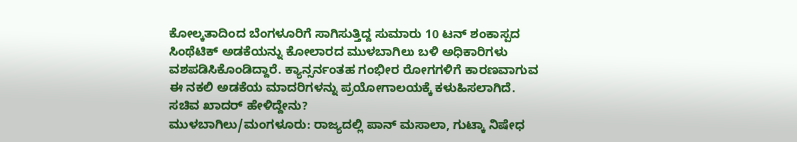ಕೋಲ್ಕತಾದಿಂದ ಬೆಂಗಳೂರಿಗೆ ಸಾಗಿಸುತ್ತಿದ್ದ ಸುಮಾರು 10 ಟನ್ ಶಂಕಾಸ್ಪದ ಸಿಂಥೆಟಿಕ್ ಅಡಕೆಯನ್ನು ಕೋಲಾರದ ಮುಳಬಾಗಿಲು ಬಳಿ ಅಧಿಕಾರಿಗಳು ವಶಪಡಿಸಿಕೊಂಡಿದ್ದಾರೆ. ಕ್ಯಾನ್ಸರ್ನಂತಹ ಗಂಭೀರ ರೋಗಗಳಿಗೆ ಕಾರಣವಾಗುವ ಈ ನಕಲಿ ಅಡಕೆಯ ಮಾದರಿಗಳನ್ನು ಪ್ರಯೋಗಾಲಯಕ್ಕೆ ಕಳುಹಿಸಲಾಗಿದೆ. ಸಚಿವ ಖಾದರ್ ಹೇಳಿದ್ದೇನು?
ಮುಳಬಾಗಿಲು/ಮಂಗಳೂರು: ರಾಜ್ಯದಲ್ಲಿ ಪಾನ್ ಮಸಾಲಾ, ಗುಟ್ಕಾ ನಿಷೇಧ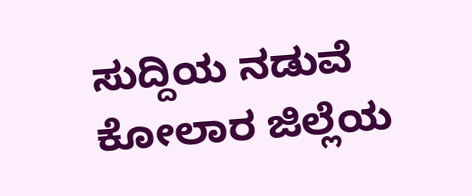ಸುದ್ದಿಯ ನಡುವೆ ಕೋಲಾರ ಜಿಲ್ಲೆಯ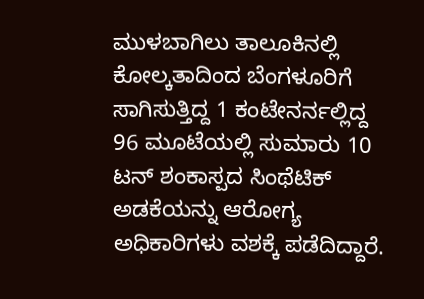ಮುಳಬಾಗಿಲು ತಾಲೂಕಿನಲ್ಲಿ ಕೋಲ್ಕತಾದಿಂದ ಬೆಂಗಳೂರಿಗೆ ಸಾಗಿಸುತ್ತಿದ್ದ 1 ಕಂಟೇನರ್ನಲ್ಲಿದ್ದ 96 ಮೂಟೆಯಲ್ಲಿ ಸುಮಾರು 10 ಟನ್ ಶಂಕಾಸ್ಪದ ಸಿಂಥೆಟಿಕ್ ಅಡಕೆಯನ್ನು ಆರೋಗ್ಯ ಅಧಿಕಾರಿಗಳು ವಶಕ್ಕೆ ಪಡೆದಿದ್ದಾರೆ.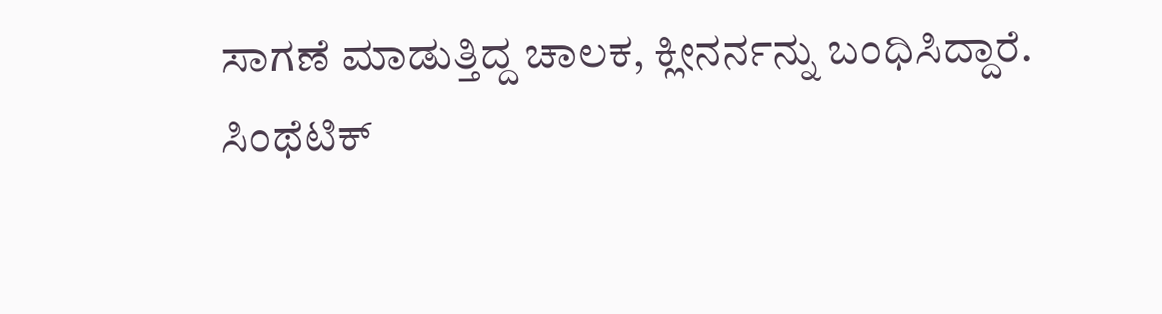ಸಾಗಣೆ ಮಾಡುತ್ತಿದ್ದ ಚಾಲಕ, ಕ್ಲೀನರ್ನನ್ನು ಬಂಧಿಸಿದ್ದಾರೆ.
ಸಿಂಥೆಟಿಕ್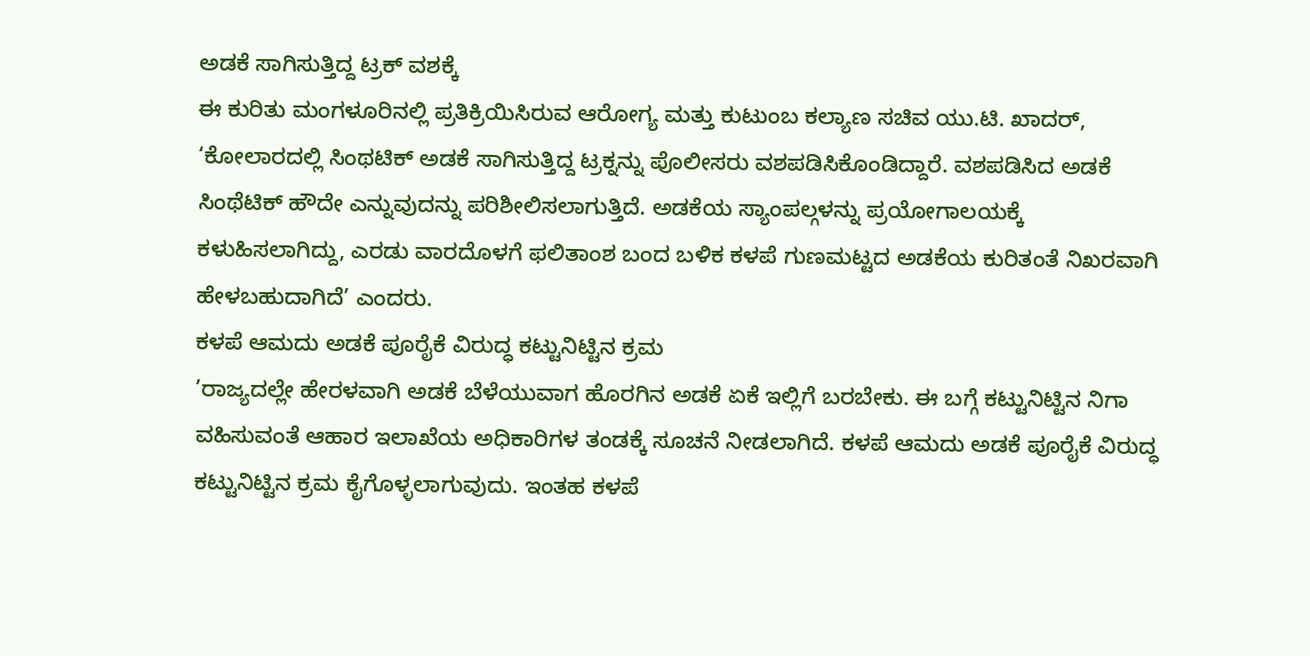ಅಡಕೆ ಸಾಗಿಸುತ್ತಿದ್ದ ಟ್ರಕ್ ವಶಕ್ಕೆ
ಈ ಕುರಿತು ಮಂಗಳೂರಿನಲ್ಲಿ ಪ್ರತಿಕ್ರಿಯಿಸಿರುವ ಆರೋಗ್ಯ ಮತ್ತು ಕುಟುಂಬ ಕಲ್ಯಾಣ ಸಚಿವ ಯು.ಟಿ. ಖಾದರ್, ‘ಕೋಲಾರದಲ್ಲಿ ಸಿಂಥಟಿಕ್ ಅಡಕೆ ಸಾಗಿಸುತ್ತಿದ್ದ ಟ್ರಕ್ನನ್ನು ಪೊಲೀಸರು ವಶಪಡಿಸಿಕೊಂಡಿದ್ದಾರೆ. ವಶಪಡಿಸಿದ ಅಡಕೆ ಸಿಂಥೆಟಿಕ್ ಹೌದೇ ಎನ್ನುವುದನ್ನು ಪರಿಶೀಲಿಸಲಾಗುತ್ತಿದೆ. ಅಡಕೆಯ ಸ್ಯಾಂಪಲ್ಗಳನ್ನು ಪ್ರಯೋಗಾಲಯಕ್ಕೆ ಕಳುಹಿಸಲಾಗಿದ್ದು, ಎರಡು ವಾರದೊಳಗೆ ಫಲಿತಾಂಶ ಬಂದ ಬಳಿಕ ಕಳಪೆ ಗುಣಮಟ್ಟದ ಅಡಕೆಯ ಕುರಿತಂತೆ ನಿಖರವಾಗಿ ಹೇಳಬಹುದಾಗಿದೆ’ ಎಂದರು.
ಕಳಪೆ ಆಮದು ಅಡಕೆ ಪೂರೈಕೆ ವಿರುದ್ಧ ಕಟ್ಟುನಿಟ್ಟಿನ ಕ್ರಮ
’ರಾಜ್ಯದಲ್ಲೇ ಹೇರಳವಾಗಿ ಅಡಕೆ ಬೆಳೆಯುವಾಗ ಹೊರಗಿನ ಅಡಕೆ ಏಕೆ ಇಲ್ಲಿಗೆ ಬರಬೇಕು. ಈ ಬಗ್ಗೆ ಕಟ್ಟುನಿಟ್ಟಿನ ನಿಗಾ ವಹಿಸುವಂತೆ ಆಹಾರ ಇಲಾಖೆಯ ಅಧಿಕಾರಿಗಳ ತಂಡಕ್ಕೆ ಸೂಚನೆ ನೀಡಲಾಗಿದೆ. ಕಳಪೆ ಆಮದು ಅಡಕೆ ಪೂರೈಕೆ ವಿರುದ್ಧ ಕಟ್ಟುನಿಟ್ಟಿನ ಕ್ರಮ ಕೈಗೊಳ್ಳಲಾಗುವುದು. ಇಂತಹ ಕಳಪೆ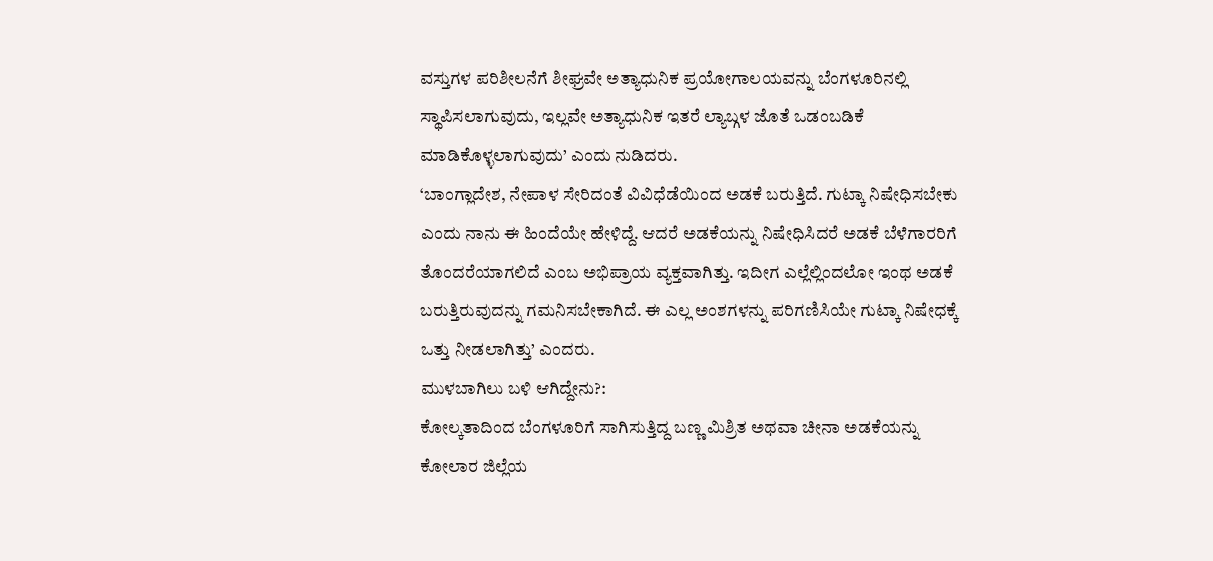ವಸ್ತುಗಳ ಪರಿಶೀಲನೆಗೆ ಶೀಘ್ರವೇ ಅತ್ಯಾಧುನಿಕ ಪ್ರಯೋಗಾಲಯವನ್ನು ಬೆಂಗಳೂರಿನಲ್ಲಿ ಸ್ಥಾಪಿಸಲಾಗುವುದು, ಇಲ್ಲವೇ ಅತ್ಯಾಧುನಿಕ ಇತರೆ ಲ್ಯಾಬ್ಗಳ ಜೊತೆ ಒಡಂಬಡಿಕೆ ಮಾಡಿಕೊಳ್ಳಲಾಗುವುದು’ ಎಂದು ನುಡಿದರು.
‘ಬಾಂಗ್ಲಾದೇಶ, ನೇಪಾಳ ಸೇರಿದಂತೆ ವಿವಿಧೆಡೆಯಿಂದ ಅಡಕೆ ಬರುತ್ತಿದೆ. ಗುಟ್ಕಾ ನಿಷೇಧಿಸಬೇಕು ಎಂದು ನಾನು ಈ ಹಿಂದೆಯೇ ಹೇಳಿದ್ದೆ. ಆದರೆ ಅಡಕೆಯನ್ನು ನಿಷೇಧಿಸಿದರೆ ಅಡಕೆ ಬೆಳೆಗಾರರಿಗೆ ತೊಂದರೆಯಾಗಲಿದೆ ಎಂಬ ಅಭಿಪ್ರಾಯ ವ್ಯಕ್ತವಾಗಿತ್ತು. ಇದೀಗ ಎಲ್ಲೆಲ್ಲಿಂದಲೋ ಇಂಥ ಅಡಕೆ ಬರುತ್ತಿರುವುದನ್ನು ಗಮನಿಸಬೇಕಾಗಿದೆ. ಈ ಎಲ್ಲ ಅಂಶಗಳನ್ನು ಪರಿಗಣಿಸಿಯೇ ಗುಟ್ಕಾ ನಿಷೇಧಕ್ಕೆ ಒತ್ತು ನೀಡಲಾಗಿತ್ತು’ ಎಂದರು.
ಮುಳಬಾಗಿಲು ಬಳಿ ಆಗಿದ್ದೇನು?:
ಕೋಲ್ಕತಾದಿಂದ ಬೆಂಗಳೂರಿಗೆ ಸಾಗಿಸುತ್ತಿದ್ದ ಬಣ್ಣ ಮಿಶ್ರಿತ ಅಥವಾ ಚೀನಾ ಅಡಕೆಯನ್ನು ಕೋಲಾರ ಜಿಲ್ಲೆಯ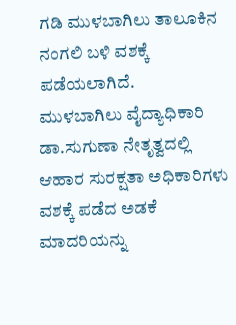ಗಡಿ ಮುಳಬಾಗಿಲು ತಾಲೂಕಿನ ನಂಗಲಿ ಬಳಿ ವಶಕ್ಕೆ ಪಡೆಯಲಾಗಿದೆ.
ಮುಳಬಾಗಿಲು ವೈದ್ಯಾಧಿಕಾರಿ ಡಾ.ಸುಗುಣಾ ನೇತೃತ್ವದಲ್ಲಿ ಆಹಾರ ಸುರಕ್ಷತಾ ಅಧಿಕಾರಿಗಳು ವಶಕ್ಕೆ ಪಡೆದ ಅಡಕೆ ಮಾದರಿಯನ್ನು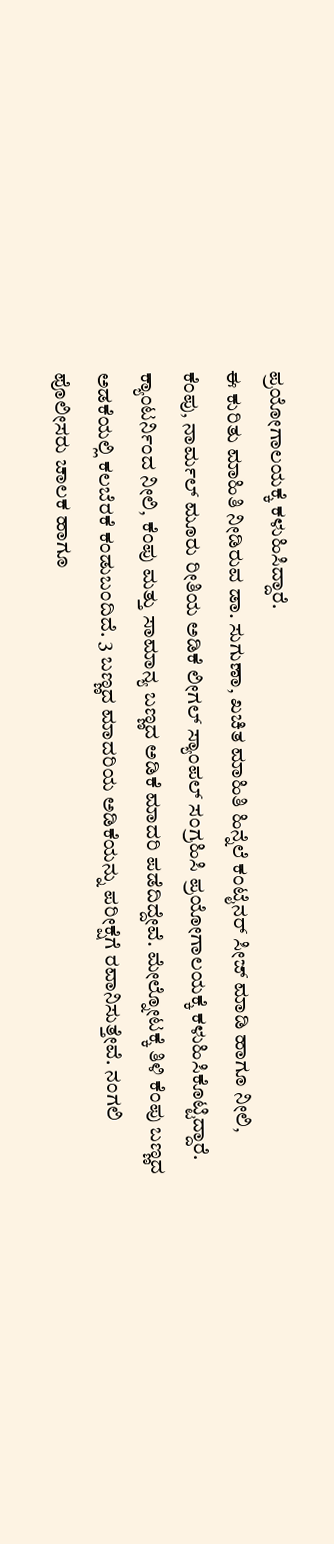ಪ್ರಯೋಗಾಲಯಕ್ಕೆ ಕಳುಹಿಸಿದ್ದಾರೆ.
ಈ ಕುರಿತು ಮಾಹಿತಿ ನೀಡಿರುವ ಡಾ. ಸುಗುಣಾ, ಖಚಿತ ಮಾಹಿತಿ ಹಿನ್ನೆಲೆ ಕಂಟೈನರ್ ಸೀಜ್ ಮಾಡಿ ಹಾಗೂ ನೀಲಿ, ಕೆಂಪು, ನಾರ್ಮಲ್ ಮೂರು ರೀತಿಯ ಅಡಿಕೆ ಲೀಗಲ್ ಸ್ಯಾಂಪಲ್ ಸಂಗ್ರಹಿಸಿ ಪ್ರಯೋಗಾಲಯಕ್ಕೆ ಕಳುಹಿಸಿಕೊಟ್ಟಿದ್ದಾರೆ.
ಕ್ಯಾಂಟರ್ನಿಂದ ನೀಲಿ, ಕೆಂಪು ಮತ್ತು ಸಾಮಾನ್ಯ ಬಣ್ಣದ ಅಡಿಕೆ ಮಾದರಿ ಪಡೆದಿದ್ದೇವೆ. ಮೇಲ್ನೋಟಕ್ಕೆ ತಿಳಿ ಕೆಂಪು ಬಣ್ಣದ ಅಡಕೆಯಲ್ಲಿ ಕಲಬೆರಕೆ ಕಂಡುಬಂದಿದೆ. 3 ಬಣ್ಣದ ಮಾದರಿಯ ಅಡಿಕೆಯನ್ನು ಪರೀಕ್ಷೆಗೆ ರವಾನಿಸುತ್ತೇವೆ. ನಂಗಲಿ ಪೊಲೀಸರು ಚಾಲಕ ಹಾಗೂ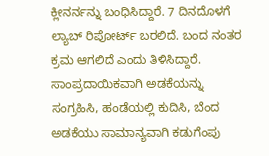ಕ್ಲೀನರ್ನನ್ನು ಬಂಧಿಸಿದ್ದಾರೆ. 7 ದಿನದೊಳಗೆ ಲ್ಯಾಬ್ ರಿಪೋರ್ಟ್ ಬರಲಿದೆ. ಬಂದ ನಂತರ ಕ್ರಮ ಆಗಲಿದೆ ಎಂದು ತಿಳಿಸಿದ್ದಾರೆ.
ಸಾಂಪ್ರದಾಯಿಕವಾಗಿ ಅಡಕೆಯನ್ನು ಸಂಗ್ರಹಿಸಿ, ಹಂಡೆಯಲ್ಲಿ ಕುದಿಸಿ, ಬೆಂದ ಅಡಕೆಯು ಸಾಮಾನ್ಯವಾಗಿ ಕಡುಗೆಂಪು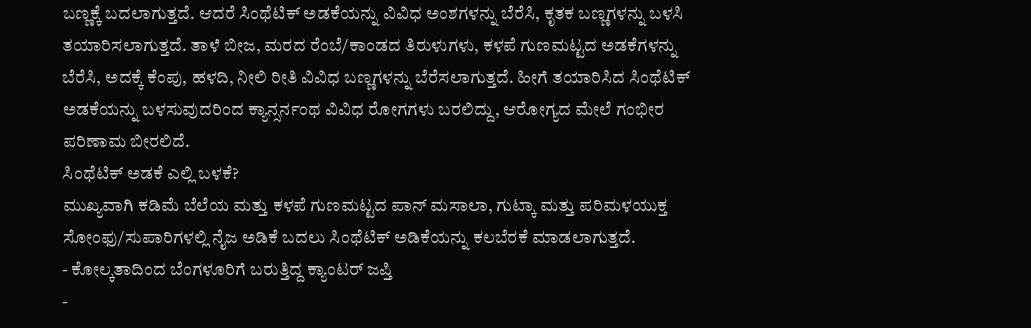ಬಣ್ಣಕ್ಕೆ ಬದಲಾಗುತ್ತದೆ. ಆದರೆ ಸಿಂಥೆಟಿಕ್ ಅಡಕೆಯನ್ನು ವಿವಿಧ ಅಂಶಗಳನ್ನು ಬೆರೆಸಿ, ಕೃತಕ ಬಣ್ಣಗಳನ್ನು ಬಳಸಿ ತಯಾರಿಸಲಾಗುತ್ತದೆ. ತಾಳೆ ಬೀಜ, ಮರದ ರೆಂಬೆ/ಕಾಂಡದ ತಿರುಳುಗಳು, ಕಳಪೆ ಗುಣಮಟ್ಟದ ಅಡಕೆಗಳನ್ನು ಬೆರೆಸಿ, ಅದಕ್ಕೆ ಕೆಂಪು, ಹಳದಿ, ನೀಲಿ ರೀತಿ ವಿವಿಧ ಬಣ್ಣಗಳನ್ನು ಬೆರೆಸಲಾಗುತ್ತದೆ. ಹೀಗೆ ತಯಾರಿಸಿದ ಸಿಂಥೆಟಿಕ್ ಅಡಕೆಯನ್ನು ಬಳಸುವುದರಿಂದ ಕ್ಯಾನ್ಸರ್ನಂಥ ವಿವಿಧ ರೋಗಗಳು ಬರಲಿದ್ದು, ಆರೋಗ್ಯದ ಮೇಲೆ ಗಂಭೀರ ಪರಿಣಾಮ ಬೀರಲಿದೆ.
ಸಿಂಥೆಟಿಕ್ ಅಡಕೆ ಎಲ್ಲಿ ಬಳಕೆ?
ಮುಖ್ಯವಾಗಿ ಕಡಿಮೆ ಬೆಲೆಯ ಮತ್ತು ಕಳಪೆ ಗುಣಮಟ್ಟದ ಪಾನ್ ಮಸಾಲಾ, ಗುಟ್ಕಾ ಮತ್ತು ಪರಿಮಳಯುಕ್ತ ಸೋಂಫು/ಸುಪಾರಿಗಳಲ್ಲಿ ನೈಜ ಅಡಿಕೆ ಬದಲು ಸಿಂಥೆಟಿಕ್ ಅಡಿಕೆಯನ್ನು ಕಲಬೆರಕೆ ಮಾಡಲಾಗುತ್ತದೆ.
- ಕೋಲ್ಕತಾದಿಂದ ಬೆಂಗಳೂರಿಗೆ ಬರುತ್ತಿದ್ದ ಕ್ಯಾಂಟರ್ ಜಪ್ತಿ
-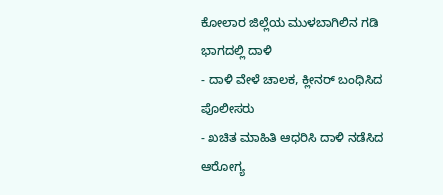ಕೋಲಾರ ಜಿಲ್ಲೆಯ ಮುಳಬಾಗಿಲಿನ ಗಡಿ ಭಾಗದಲ್ಲಿ ದಾಳಿ
- ದಾಳಿ ವೇಳೆ ಚಾಲಕ, ಕ್ಲೀನರ್ ಬಂಧಿಸಿದ ಪೊಲೀಸರು
- ಖಚಿತ ಮಾಹಿತಿ ಆಧರಿಸಿ ದಾಳಿ ನಡೆಸಿದ ಆರೋಗ್ಯ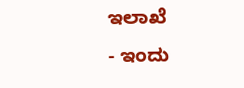ಇಲಾಖೆ
- ಇಂದು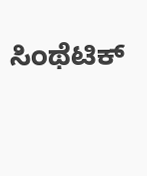ಸಿಂಥೆಟಿಕ್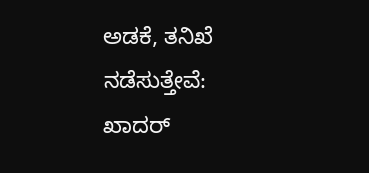ಅಡಕೆ, ತನಿಖೆ ನಡೆಸುತ್ತೇವೆ: ಖಾದರ್